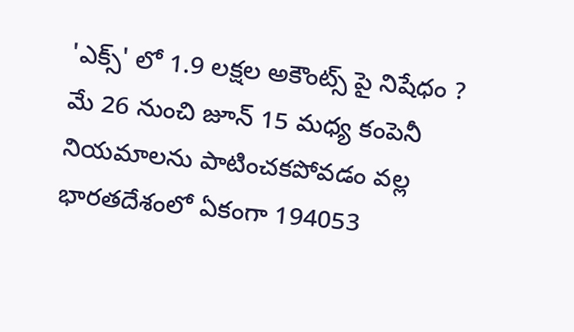'ఎక్స్' లో 1.9 లక్షల అకౌంట్స్ పై నిషేధం ?
మే 26 నుంచి జూన్ 15 మధ్య కంపెనీ నియమాలను పాటించకపోవడం వల్ల భారతదేశంలో ఏకంగా 194053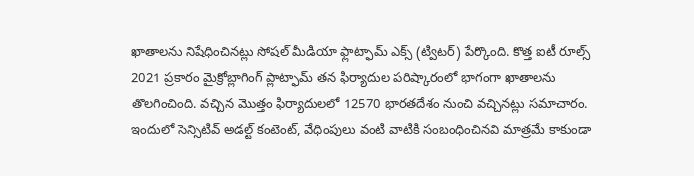ఖాతాలను నిషేధించినట్లు సోషల్ మీడియా ఫ్లాట్ఫామ్ ఎక్స్ (ట్విటర్) పేర్కొంది. కొత్త ఐటీ రూల్స్ 2021 ప్రకారం మైక్రోబ్లాగింగ్ ప్లాట్ఫామ్ తన ఫిర్యాదుల పరిష్కారంలో భాగంగా ఖాతాలను తొలగించింది. వచ్చిన మొత్తం ఫిర్యాదులలో 12570 భారతదేశం నుంచి వచ్చినట్లు సమాచారం. ఇందులో సెన్సిటివ్ అడల్ట్ కంటెంట్, వేధింపులు వంటి వాటికి సంబంధించినవి మాత్రమే కాకుండా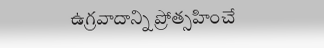ఉగ్రవాదాన్ని ప్రోత్సహించే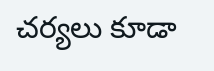చర్యలు కూడా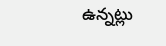ఉన్నట్లు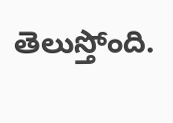తెలుస్తోంది.